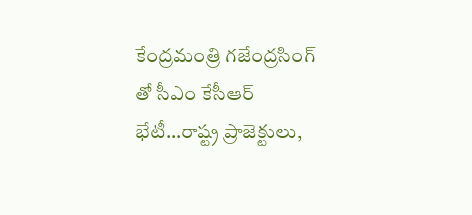కేంద్రమంత్రి గజేంద్రసింగ్ తో సీఎం కేసీఆర్ భేటీ…రాష్ట్ర ప్రాజెక్టులు,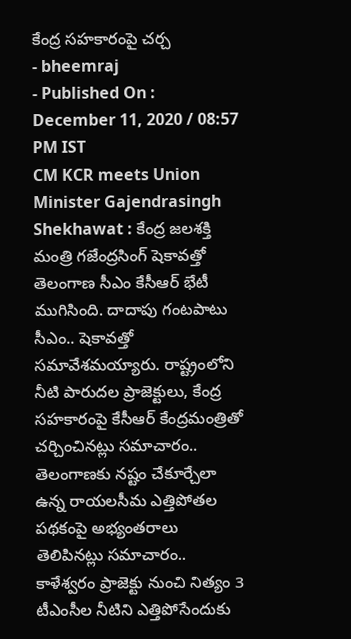కేంద్ర సహకారంపై చర్చ
- bheemraj
- Published On : December 11, 2020 / 08:57 PM IST
CM KCR meets Union Minister Gajendrasingh Shekhawat : కేంద్ర జలశక్తి మంత్రి గజేంద్రసింగ్ షెకావత్తో తెలంగాణ సీఎం కేసీఆర్ భేటీ ముగిసింది. దాదాపు గంటపాటు సీఎం.. షెకావత్తో సమావేశమయ్యారు. రాష్ట్రంలోని నీటి పారుదల ప్రాజెక్టులు, కేంద్ర సహకారంపై కేసీఆర్ కేంద్రమంత్రితో చర్చించినట్లు సమాచారం.. తెలంగాణకు నష్టం చేకూర్చేలా ఉన్న రాయలసీమ ఎత్తిపోతల పథకంపై అభ్యంతరాలు తెలిపినట్లు సమాచారం..
కాళేశ్వరం ప్రాజెక్టు నుంచి నిత్యం 3 టీఎంసీల నీటిని ఎత్తిపోసేందుకు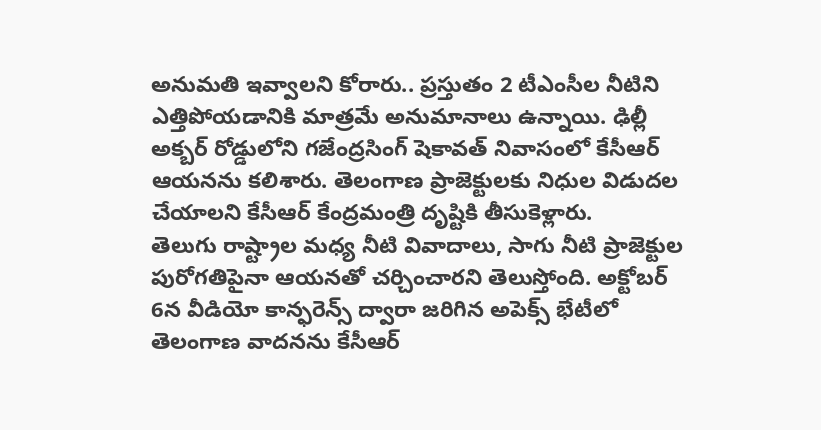అనుమతి ఇవ్వాలని కోరారు.. ప్రస్తుతం 2 టీఎంసీల నీటిని ఎత్తిపోయడానికి మాత్రమే అనుమానాలు ఉన్నాయి. ఢిల్లీ అక్బర్ రోడ్డులోని గజేంద్రసింగ్ షెకావత్ నివాసంలో కేసీఆర్ ఆయనను కలిశారు. తెలంగాణ ప్రాజెక్టులకు నిధుల విడుదల చేయాలని కేసీఆర్ కేంద్రమంత్రి దృష్టికి తీసుకెళ్లారు.
తెలుగు రాష్ట్రాల మధ్య నీటి వివాదాలు, సాగు నీటి ప్రాజెక్టుల పురోగతిపైనా ఆయనతో చర్చించారని తెలుస్తోంది. అక్టోబర్ 6న వీడియో కాన్ఫరెన్స్ ద్వారా జరిగిన అపెక్స్ భేటీలో తెలంగాణ వాదనను కేసీఆర్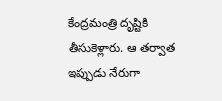కేంద్రమంత్రి దృష్టికి తీసుకెళ్లారు. ఆ తర్వాత ఇప్పుడు నేరుగా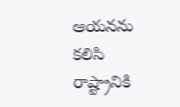ఆయనను కలిసి రాష్ట్రానికి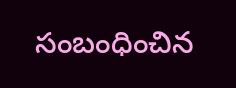సంబంధించిన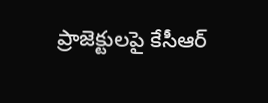ప్రాజెక్టులపై కేసీఆర్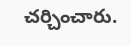చర్చించారు.